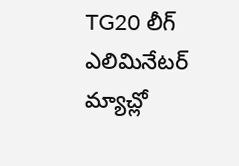TG20 లీగ్ ఎలిమినేటర్ మ్యాచ్లో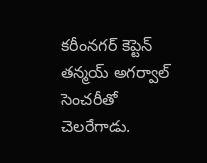కరీంనగర్ కెప్టెన్ తన్మయ్ అగర్వాల్ సెంచరీతో చెలరేగాడు.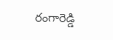రంగారెడ్డి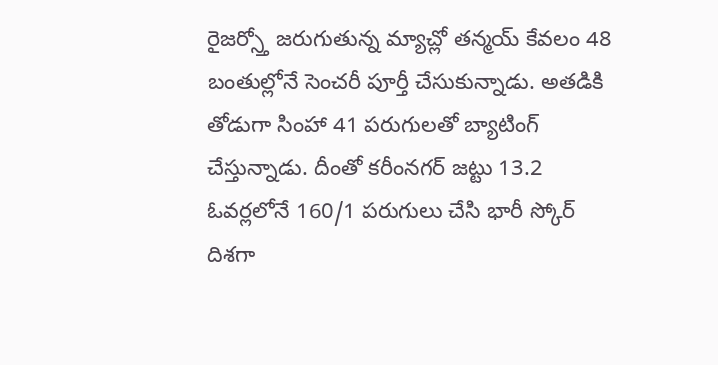రైజర్స్తో జరుగుతున్న మ్యాచ్లో తన్మయ్ కేవలం 48 బంతుల్లోనే సెంచరీ పూర్తీ చేసుకున్నాడు. అతడికి తోడుగా సింహా 41 పరుగులతో బ్యాటింగ్ చేస్తున్నాడు. దీంతో కరీంనగర్ జట్టు 13.2 ఓవర్లలోనే 160/1 పరుగులు చేసి భారీ స్కోర్ దిశగా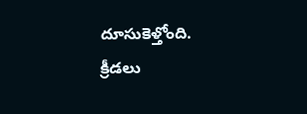దూసుకెళ్తోంది.
క్రీడలు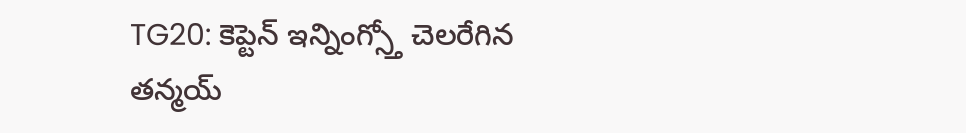TG20: కెప్టెన్ ఇన్నింగ్స్తో చెలరేగిన తన్మయ్